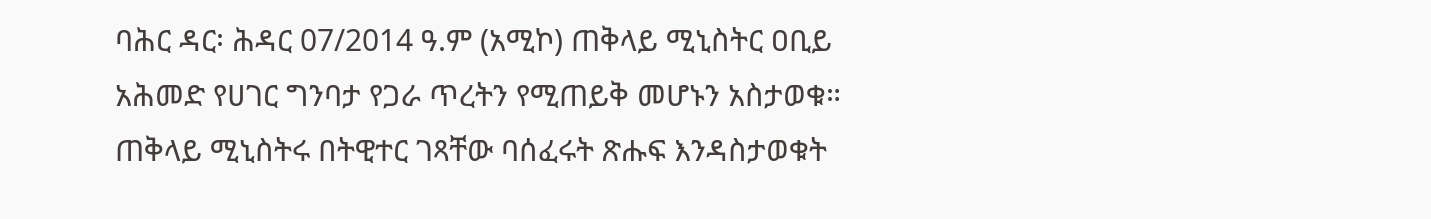ባሕር ዳር፡ ሕዳር 07/2014 ዓ.ም (አሚኮ) ጠቅላይ ሚኒስትር ዐቢይ አሕመድ የሀገር ግንባታ የጋራ ጥረትን የሚጠይቅ መሆኑን አስታወቁ።
ጠቅላይ ሚኒስትሩ በትዊተር ገጻቸው ባሰፈሩት ጽሑፍ እንዳስታወቁት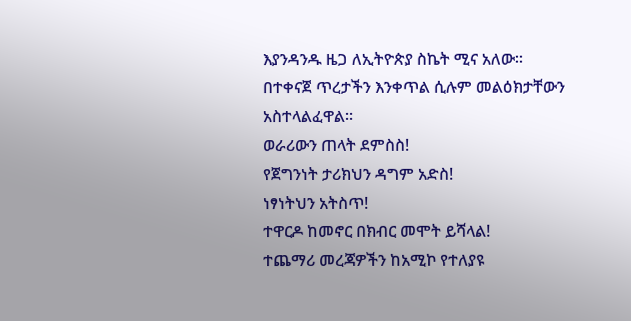እያንዳንዱ ዜጋ ለኢትዮጵያ ስኬት ሚና አለው።
በተቀናጀ ጥረታችን እንቀጥል ሲሉም መልዕክታቸውን አስተላልፈዋል።
ወራሪውን ጠላት ደምስስ!
የጀግንነት ታሪክህን ዳግም አድስ!
ነፃነትህን አትስጥ!
ተዋርዶ ከመኖር በክብር መሞት ይሻላል!
ተጨማሪ መረጃዎችን ከአሚኮ የተለያዩ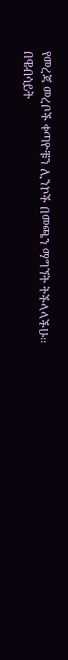የመረጃ መረቦች ቀጣዮቹን ሊንኮች በመጫን ማግኘት ትችላላችሁ፡፡
በዌብሳይት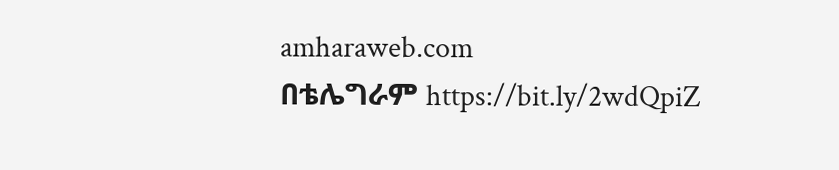amharaweb.com
በቴሌግራም https://bit.ly/2wdQpiZ